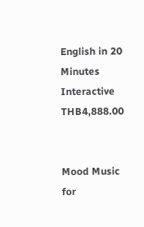English in 20 Minutes Interactive
THB4,888.00


Mood Music for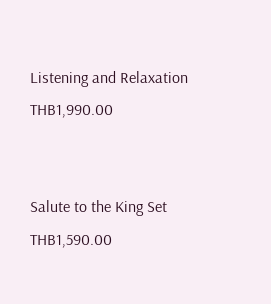Listening and Relaxation
THB1,990.00


Salute to the King Set
THB1,590.00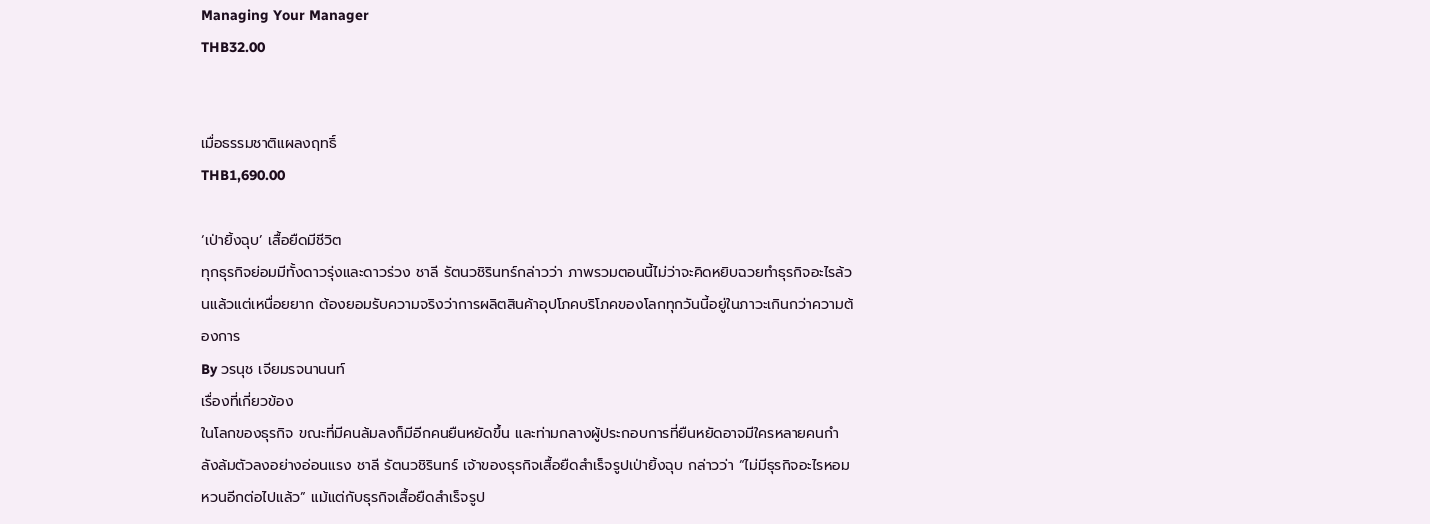Managing Your Manager
THB32.00


เมื่อธรรมชาติแผลงฤทธิ์
THB1,690.00

‘เป่ายิ้งฉุบ’ เสื้อยืดมีชีวิต
ทุกธุรกิจย่อมมีทั้งดาวรุ่งและดาวร่วง ชาลี รัตนวชิรินทร์กล่าวว่า ภาพรวมตอนนี้ไม่ว่าจะคิดหยิบฉวยทำธุรกิจอะไรล้วนแล้วแต่เหนื่อยยาก ต้องยอมรับความจริงว่าการผลิตสินค้าอุปโภคบริโภคของโลกทุกวันนี้อยู่ในภาวะเกินกว่าความต้องการ
By วรนุช เจียมรจนานนท์
เรื่องที่เกี่ยวข้อง
ในโลกของธุรกิจ ขณะที่มีคนล้มลงก็มีอีกคนยืนหยัดขึ้น และท่ามกลางผู้ประกอบการที่ยืนหยัดอาจมีใครหลายคนกำลังล้มตัวลงอย่างอ่อนแรง ชาลี รัตนวชิรินทร์ เจ้าของธุรกิจเสื้อยืดสำเร็จรูปเป่ายิ้งฉุบ กล่าวว่า “ไม่มีธุรกิจอะไรหอมหวนอีกต่อไปแล้ว” แม้แต่กับธุรกิจเสื้อยืดสำเร็จรูป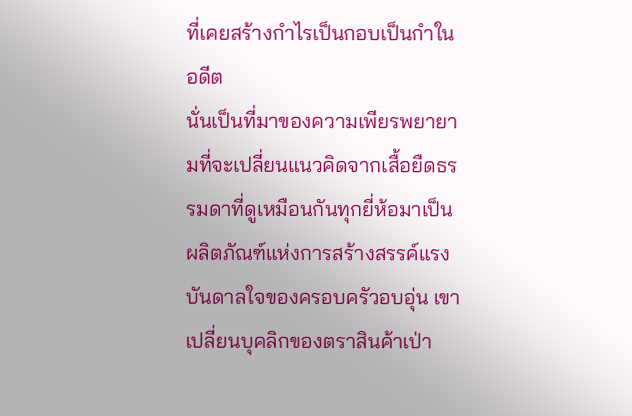ที่เคยสร้างกำไรเป็นกอบเป็นกำในอดีต
นั่นเป็นที่มาของความเพียรพยายามที่จะเปลี่ยนแนวคิดจากเสื้อยืดธรรมดาที่ดูเหมือนกันทุกยี่ห้อมาเป็นผลิตภัณฑ์แห่งการสร้างสรรค์แรงบันดาลใจของครอบครัวอบอุ่น เขาเปลี่ยนบุคลิกของตราสินค้าเป่า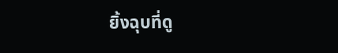ยิ้งฉุบที่ดู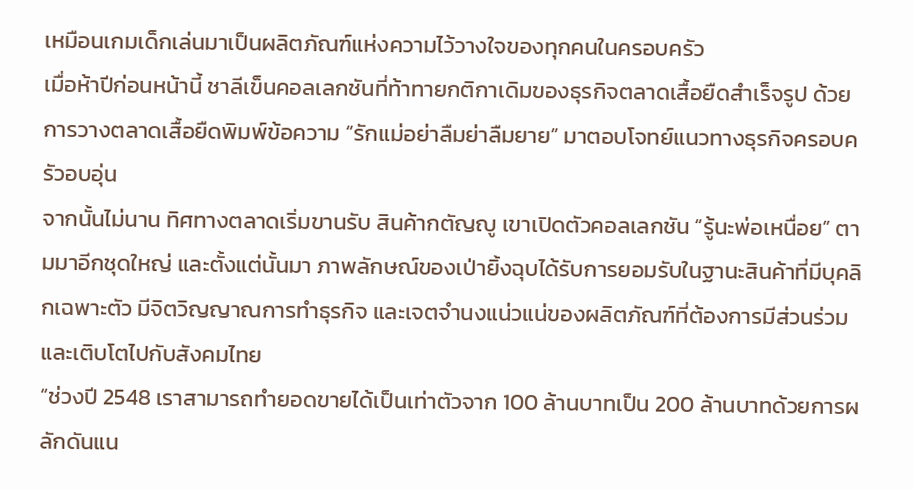เหมือนเกมเด็กเล่นมาเป็นผลิตภัณฑ์แห่งความไว้วางใจของทุกคนในครอบครัว
เมื่อห้าปีก่อนหน้านี้ ชาลีเข็นคอลเลกชันที่ท้าทายกติกาเดิมของธุรกิจตลาดเสื้อยืดสำเร็จรูป ด้วยการวางตลาดเสื้อยืดพิมพ์ข้อความ “รักแม่อย่าลืมย่าลืมยาย” มาตอบโจทย์แนวทางธุรกิจครอบครัวอบอุ่น
จากนั้นไม่นาน ทิศทางตลาดเริ่มขานรับ สินค้ากตัญญู เขาเปิดตัวคอลเลกชัน “รู้นะพ่อเหนื่อย” ตามมาอีกชุดใหญ่ และตั้งแต่นั้นมา ภาพลักษณ์ของเป่ายิ้งฉุบได้รับการยอมรับในฐานะสินค้าที่มีบุคลิกเฉพาะตัว มีจิตวิญญาณการทำธุรกิจ และเจตจำนงแน่วแน่ของผลิตภัณฑ์ที่ต้องการมีส่วนร่วมและเติบโตไปกับสังคมไทย
“ช่วงปี 2548 เราสามารถทำยอดขายได้เป็นเท่าตัวจาก 100 ล้านบาทเป็น 200 ล้านบาทด้วยการผลักดันแน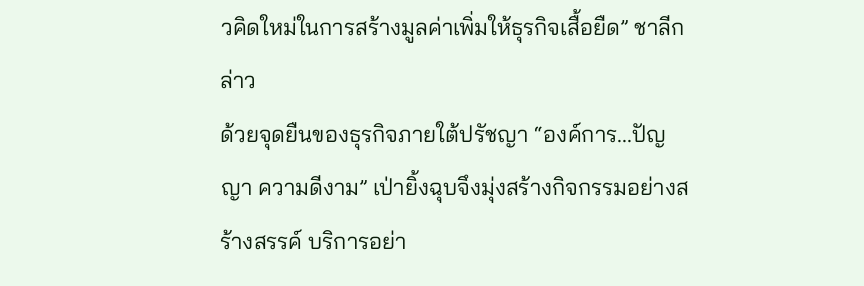วคิดใหม่ในการสร้างมูลค่าเพิ่มให้ธุรกิจเสื้อยืด” ชาลีกล่าว
ด้วยจุดยืนของธุรกิจภายใต้ปรัชญา “องค์การ...ปัญญา ความดีงาม” เป่ายิ้งฉุบจึงมุ่งสร้างกิจกรรมอย่างสร้างสรรค์ บริการอย่า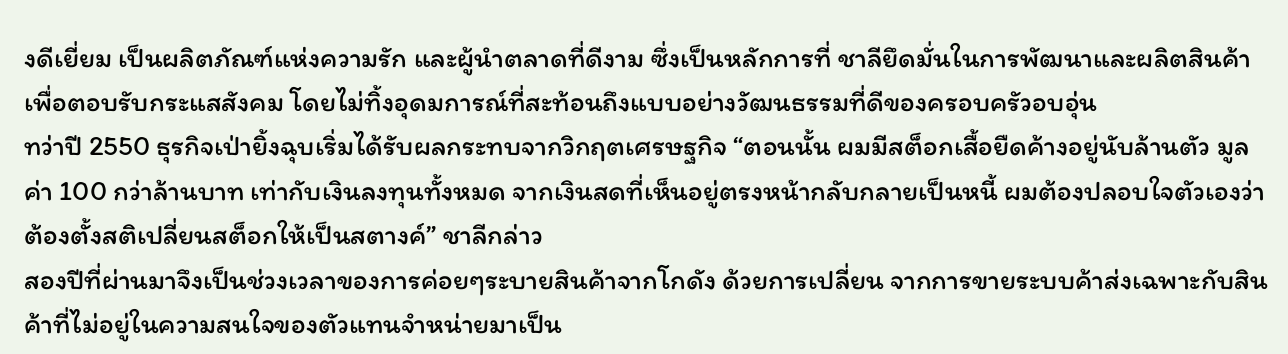งดีเยี่ยม เป็นผลิตภัณฑ์แห่งความรัก และผู้นำตลาดที่ดีงาม ซึ่งเป็นหลักการที่ ชาลียึดมั่นในการพัฒนาและผลิตสินค้าเพื่อตอบรับกระแสสังคม โดยไม่ทิ้งอุดมการณ์ที่สะท้อนถึงแบบอย่างวัฒนธรรมที่ดีของครอบครัวอบอุ่น
ทว่าปี 2550 ธุรกิจเป่ายิ้งฉุบเริ่มได้รับผลกระทบจากวิกฤตเศรษฐกิจ “ตอนนั้น ผมมีสต็อกเสื้อยืดค้างอยู่นับล้านตัว มูลค่า 100 กว่าล้านบาท เท่ากับเงินลงทุนทั้งหมด จากเงินสดที่เห็นอยู่ตรงหน้ากลับกลายเป็นหนี้ ผมต้องปลอบใจตัวเองว่าต้องตั้งสติเปลี่ยนสต็อกให้เป็นสตางค์” ชาลีกล่าว
สองปีที่ผ่านมาจึงเป็นช่วงเวลาของการค่อยๆระบายสินค้าจากโกดัง ด้วยการเปลี่ยน จากการขายระบบค้าส่งเฉพาะกับสินค้าที่ไม่อยู่ในความสนใจของตัวแทนจำหน่ายมาเป็น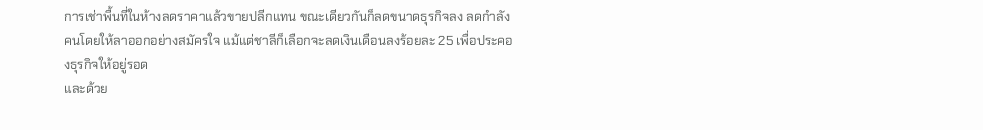การเช่าพื้นที่ในห้างลดราคาแล้วขายปลีกแทน ขณะเดียวกันก็ลดขนาดธุรกิจลง ลดกำลังคนโดยให้ลาออกอย่างสมัครใจ แม้แต่ชาลีก็เลือกจะลดเงินเดือนลงร้อยละ 25 เพื่อประคองธุรกิจให้อยู่รอด
และด้วย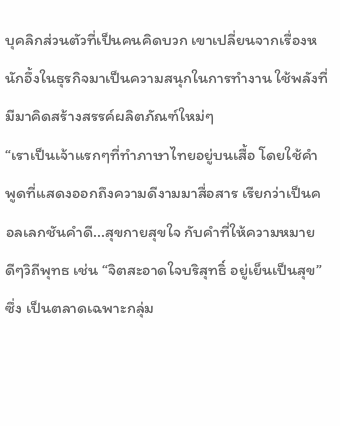บุคลิกส่วนตัวที่เป็นคนคิดบวก เขาเปลี่ยนจากเรื่องหนักอึ้งในธุรกิจมาเป็นความสนุกในการทำงาน ใช้พลังที่มีมาคิดสร้างสรรค์ผลิตภัณฑ์ใหม่ๆ
“เราเป็นเจ้าแรกๆที่ทำภาษาไทยอยู่บนเสื้อ โดยใช้คำพูดที่แสดงออกถึงความดีงามมาสื่อสาร เรียกว่าเป็นคอลเลกชันคำดี...สุขกายสุขใจ กับคำที่ให้ความหมายดีๆวิถีพุทธ เช่น “จิตสะอาดใจบริสุทธิ์ อยู่เย็นเป็นสุข” ซึ่ง เป็นตลาดเฉพาะกลุ่ม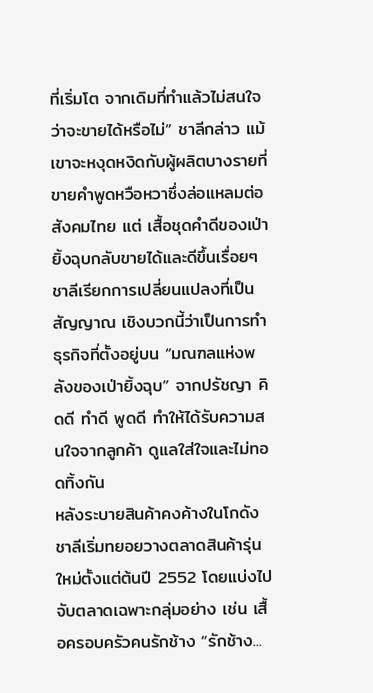ที่เริ่มโต จากเดิมที่ทำแล้วไม่สนใจว่าจะขายได้หรือไม่” ชาลีกล่าว แม้เขาจะหงุดหงิดกับผู้ผลิตบางรายที่ขายคำพูดหวือหวาซึ่งล่อแหลมต่อสังคมไทย แต่ เสื้อชุดคำดีของเป่ายิ้งฉุบกลับขายได้และดีขึ้นเรื่อยๆ
ชาลีเรียกการเปลี่ยนแปลงที่เป็นสัญญาณ เชิงบวกนี้ว่าเป็นการทำธุรกิจที่ตั้งอยู่บน “มณฑลแห่งพลังของเป่ายิ้งฉุบ” จากปรัชญา คิดดี ทำดี พูดดี ทำให้ได้รับความสนใจจากลูกค้า ดูแลใส่ใจและไม่ทอดทิ้งกัน
หลังระบายสินค้าคงค้างในโกดัง ชาลีเริ่มทยอยวางตลาดสินค้ารุ่นใหม่ตั้งแต่ต้นปี 2552 โดยแบ่งไปจับตลาดเฉพาะกลุ่มอย่าง เช่น เสื้อครอบครัวคนรักช้าง “รักช้าง...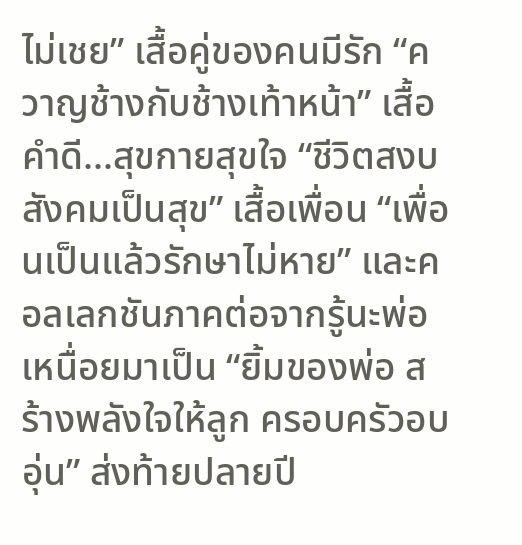ไม่เชย” เสื้อคู่ของคนมีรัก “ควาญช้างกับช้างเท้าหน้า” เสื้อคำดี...สุขกายสุขใจ “ชีวิตสงบ สังคมเป็นสุข” เสื้อเพื่อน “เพื่อนเป็นแล้วรักษาไม่หาย” และคอลเลกชันภาคต่อจากรู้นะพ่อเหนื่อยมาเป็น “ยิ้มของพ่อ สร้างพลังใจให้ลูก ครอบครัวอบอุ่น” ส่งท้ายปลายปี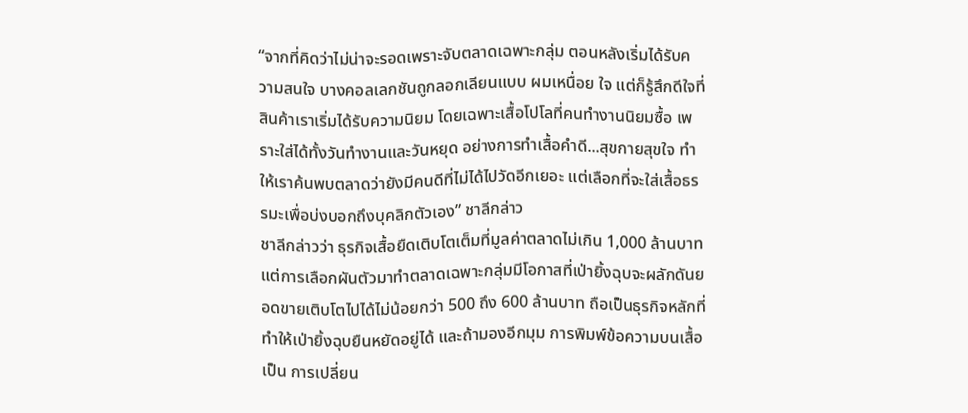“จากที่คิดว่าไม่น่าจะรอดเพราะจับตลาดเฉพาะกลุ่ม ตอนหลังเริ่มได้รับความสนใจ บางคอลเลกชันถูกลอกเลียนแบบ ผมเหนื่อย ใจ แต่ก็รู้สึกดีใจที่สินค้าเราเริ่มได้รับความนิยม โดยเฉพาะเสื้อโปโลที่คนทำงานนิยมซื้อ เพราะใส่ได้ทั้งวันทำงานและวันหยุด อย่างการทำเสื้อคำดี...สุขกายสุขใจ ทำให้เราค้นพบตลาดว่ายังมีคนดีที่ไม่ได้ไปวัดอีกเยอะ แต่เลือกที่จะใส่เสื้อธรรมะเพื่อบ่งบอกถึงบุคลิกตัวเอง” ชาลีกล่าว
ชาลีกล่าวว่า ธุรกิจเสื้อยืดเติบโตเต็มที่มูลค่าตลาดไม่เกิน 1,000 ล้านบาท แต่การเลือกผันตัวมาทำตลาดเฉพาะกลุ่มมีโอกาสที่เป่ายิ้งฉุบจะผลักดันยอดขายเติบโตไปได้ไม่น้อยกว่า 500 ถึง 600 ล้านบาท ถือเป็นธุรกิจหลักที่ทำให้เป่ายิ้งฉุบยืนหยัดอยู่ได้ และถ้ามองอีกมุม การพิมพ์ข้อความบนเสื้อเป็น การเปลี่ยน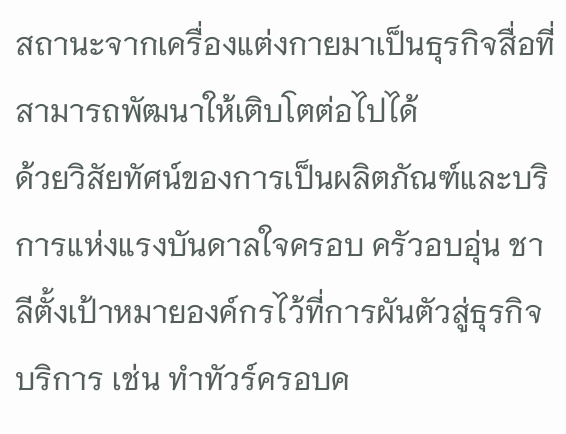สถานะจากเครื่องแต่งกายมาเป็นธุรกิจสื่อที่สามารถพัฒนาให้เติบโตต่อไปได้
ด้วยวิสัยทัศน์ของการเป็นผลิตภัณฑ์และบริการแห่งแรงบันดาลใจครอบ ครัวอบอุ่น ชาลีตั้งเป้าหมายองค์กรไว้ที่การผันตัวสู่ธุรกิจบริการ เช่น ทำทัวร์ครอบค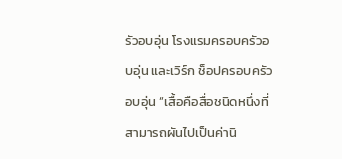รัวอบอุ่น โรงแรมครอบครัวอบอุ่น และเวิร์ก ช็อปครอบครัวอบอุ่น “เสื้อคือสื่อชนิดหนึ่งที่ สามารถผันไปเป็นค่านิ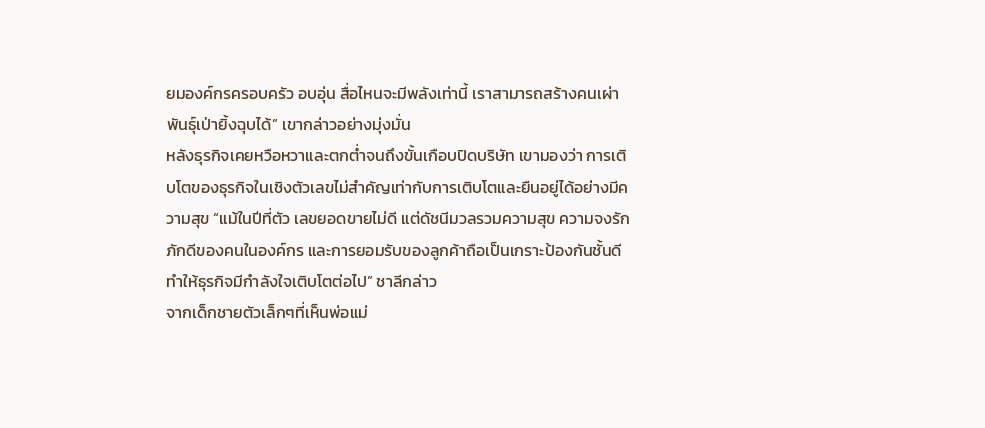ยมองค์กรครอบครัว อบอุ่น สื่อไหนจะมีพลังเท่านี้ เราสามารถสร้างคนเผ่าพันธุ์เป่ายิ้งฉุบได้” เขากล่าวอย่างมุ่งมั่น
หลังธุรกิจเคยหวือหวาและตกต่ำจนถึงขั้นเกือบปิดบริษัท เขามองว่า การเติบโตของธุรกิจในเชิงตัวเลขไม่สำคัญเท่ากับการเติบโตและยืนอยู่ได้อย่างมีความสุข “แม้ในปีที่ตัว เลขยอดขายไม่ดี แต่ดัชนีมวลรวมความสุข ความจงรักภักดีของคนในองค์กร และการยอมรับของลูกค้าถือเป็นเกราะป้องกันชั้นดีทำให้ธุรกิจมีกำลังใจเติบโตต่อไป” ชาลีกล่าว
จากเด็กชายตัวเล็กๆที่เห็นพ่อแม่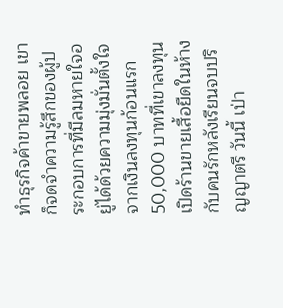ทำธุรกิจค้าขายพลอย เขาก็จดจำความรู้สึกของผู้ประกอบการที่มีลมหายใจอยู่ได้ด้วยความมุ่งมั่นตั้งใจ จากเงินลงทุนก้อนแรก 50,000 บาทที่เขาลงทุนเปิดร้านขายเสื้อยืดในห้างกับคนรักหลังเรียนจบปริญญาตรี วันนี้ เป่า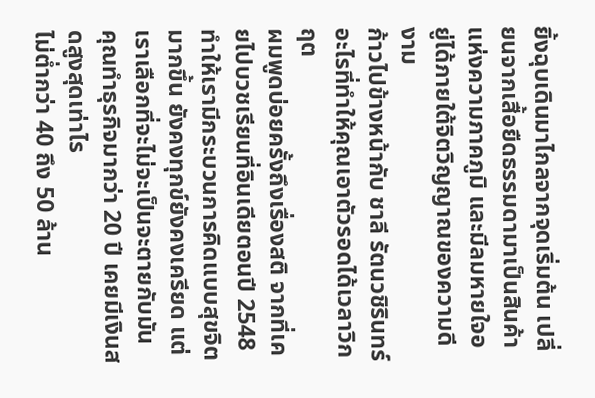ยิ้งฉุบเดินมาไกลจากจุดเริ่มต้น เปลี่ยนจากเสื้อยืดธรรมดามาเป็นสินค้าแห่งความภาคภูมิ และมีลมหายใจอยู่ได้ภายใต้จิตวิญญาณของความดีงาม
ก้าวไปข้างหน้ากับ ชาลี รัตนวชิรินทร์
อะไรที่ทำให้คุณเอาตัวรอดได้เวลาวิกฤต
ผมพูดบ่อยครั้งถึงเรื่องสติ จากที่เคยไปบวชเรียนที่อินเดียตอนปี 2548 ทำให้เรามีกระบวนการคิดแบบสุขจิตมากขึ้น ยังคงทุกข์ยังคงเครียด แต่เราเลือกที่จะไม่จะเป็นจะตายกับมัน
คุณทำธุรกิจมากว่า 20 ปี เคยมีเงินสดสูงสุดเท่าไร
ไม่ต่ำกว่า 40 ถึง 50 ล้าน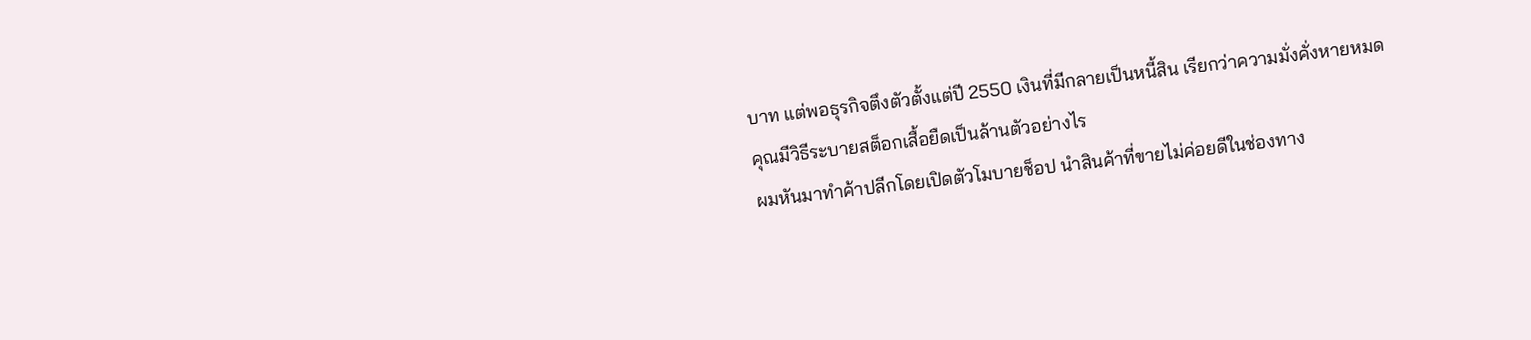บาท แต่พอธุรกิจตึงตัวตั้งแต่ปี 2550 เงินที่มีกลายเป็นหนี้สิน เรียกว่าความมั่งคั่งหายหมด
คุณมีวิธีระบายสต็อกเสื้อยืดเป็นล้านตัวอย่างไร
ผมหันมาทำค้าปลีกโดยเปิดตัวโมบายช็อป นำสินค้าที่ขายไม่ค่อยดีในช่องทาง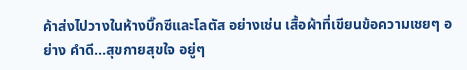ค้าส่งไปวางในห้างบิ๊กซีและโลตัส อย่างเช่น เสื้อผ้าที่เขียนข้อความเชยๆ อย่าง คำดี...สุขกายสุขใจ อยู่ๆ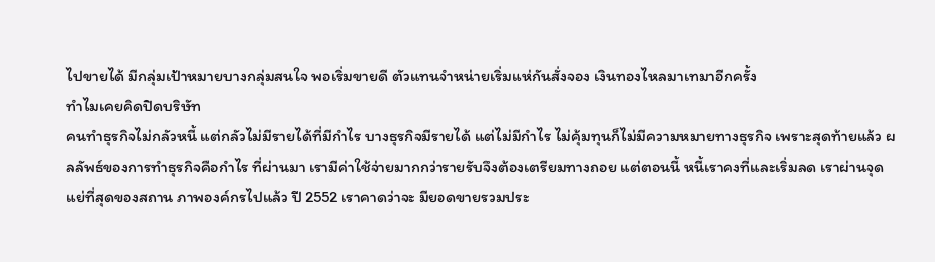ไปขายได้ มีกลุ่มเป้าหมายบางกลุ่มสนใจ พอเริ่มขายดี ตัวแทนจำหน่ายเริ่มแห่กันสั่งจอง เงินทองไหลมาเทมาอีกครั้ง
ทำไมเคยคิดปิดบริษัท
คนทำธุรกิจไม่กลัวหนี้ แต่กลัวไม่มีรายได้ที่มีกำไร บางธุรกิจมีรายได้ แต่ไม่มีกำไร ไม่คุ้มทุนก็ไม่มีความหมายทางธุรกิจ เพราะสุดท้ายแล้ว ผลลัพธ์ของการทำธุรกิจคือกำไร ที่ผ่านมา เรามีค่าใช้จ่ายมากกว่ารายรับจึงต้องเตรียมทางถอย แต่ตอนนี้ หนี้เราคงที่และเริ่มลด เราผ่านจุดแย่ที่สุดของสถาน ภาพองค์กรไปแล้ว ปี 2552 เราคาดว่าจะ มียอดขายรวมประ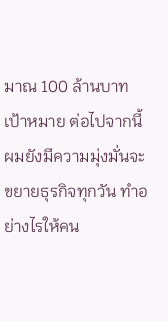มาณ 100 ล้านบาท
เป้าหมาย ต่อไปจากนี้
ผมยังมีความมุ่งมั่นจะขยายธุรกิจทุกวัน ทำอย่างไรให้คน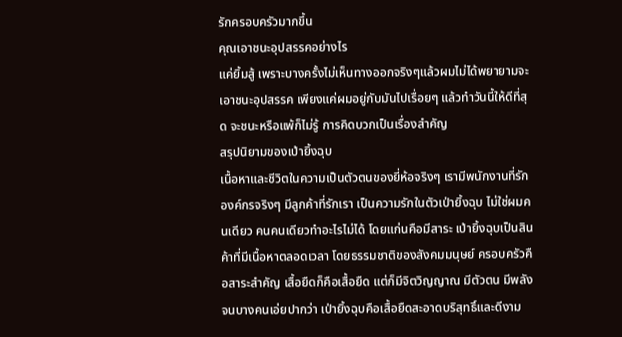รักครอบครัวมากขึ้น
คุณเอาชนะอุปสรรคอย่างไร
แค่ยิ้มสู้ เพราะบางครั้งไม่เห็นทางออกจริงๆแล้วผมไม่ได้พยายามจะเอาชนะอุปสรรค เพียงแค่ผมอยู่กับมันไปเรื่อยๆ แล้วทำวันนี้ให้ดีที่สุด จะชนะหรือแพ้ก็ไม่รู้ การคิดบวกเป็นเรื่องสำคัญ
สรุปนิยามของเป่ายิ้งฉุบ
เนื้อหาและชีวิตในความเป็นตัวตนของยี่ห้อจริงๆ เรามีพนักงานที่รักองค์กรจริงๆ มีลูกค้าที่รักเรา เป็นความรักในตัวเป่ายิ้งฉุบ ไม่ใช่ผมคนเดียว คนคนเดียวทำอะไรไม่ได้ โดยแก่นคือมีสาระ เป่ายิ้งฉุบเป็นสินค้าที่มีเนื้อหาตลอดเวลา โดยธรรมชาติของสังคมมนุษย์ ครอบครัวคือสาระสำคัญ เสื้อยืดก็คือเสื้อยืด แต่ก็มีจิตวิญญาณ มีตัวตน มีพลัง จนบางคนเอ่ยปากว่า เป่ายิ้งฉุบคือเสื้อยืดสะอาดบริสุทธิ์และดีงาม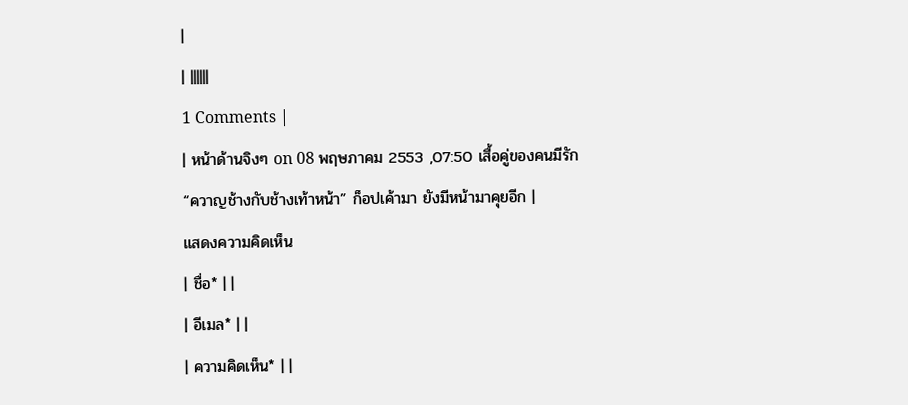|
| ||||||
1 Comments |
| หน้าด้านจิงๆ on 08 พฤษภาคม 2553 ,07:50 เสื้อคู่ของคนมีรัก “ควาญช้างกับช้างเท้าหน้า” ก็อปเค้ามา ยังมีหน้ามาคุยอีก |
แสดงความคิดเห็น
| ชื่อ* | |
| อีเมล* | |
| ความคิดเห็น* | |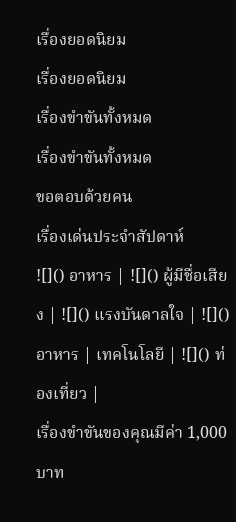เรื่องยอดนิยม
เรื่องยอดนิยม
เรื่องขำขันทั้งหมด
เรื่องขำขันทั้งหมด
ขอตอบด้วยคน
เรื่องเด่นประจำสัปดาห์
![]() อาหาร | ![]() ผู้มีชื่อเสียง | ![]() แรงบันดาลใจ | ![]() อาหาร | เทคโนโลยี | ![]() ท่องเที่ยว |
เรื่องขำขันของคุณมีค่า 1,000 บาท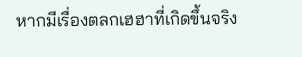หากมีเรื่องตลกเฮฮาที่เกิดขึ้นจริง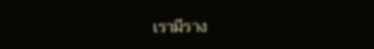เรามีราง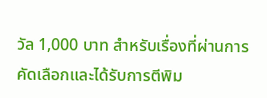วัล 1,000 บาท สำหรับเรื่องที่ผ่านการคัดเลือกและได้รับการตีพิม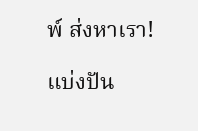พ์ ส่งหาเรา!

แบ่งปัน